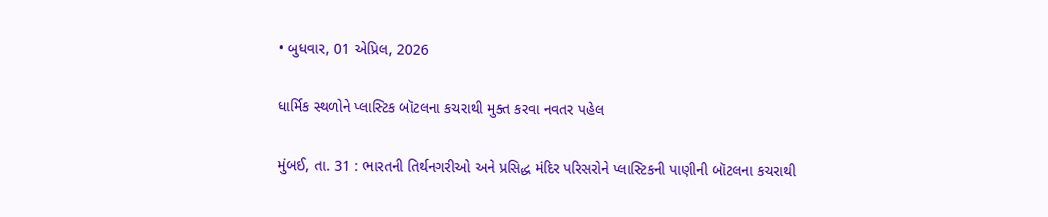• બુધવાર, 01 એપ્રિલ, 2026

ધાર્મિક સ્થળોને પ્લાસ્ટિક બૉટલના કચરાથી મુક્ત કરવા નવતર પહેલ

મુંબઈ, તા. 31 : ભારતની તિર્થનગરીઓ અને પ્રસિદ્ધ મંદિર પરિસરોને પ્લાસ્ટિકની પાણીની બૉટલના કચરાથી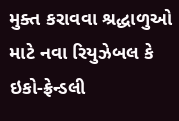મુક્ત કરાવવા શ્રદ્ધાળુઓ માટે નવા રિયુઝેબલ કે ઇકો-ફ્રેન્ડલી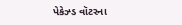પેકેઝ્ડ વૉટરના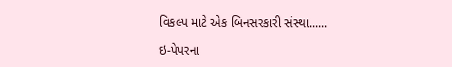વિકલ્પ માટે એક બિનસરકારી સંસ્થા......

ઇ-પેપરના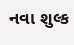નવા શુલ્ક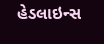હેડલાઇન્સ